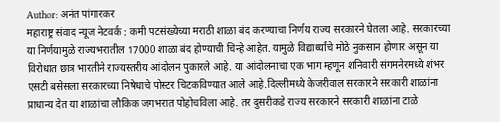Author: अनंत पांगारकर
महाराष्ट्र संवाद न्यूज नेटवर्क : कमी पटसंख्येच्या मराठी शाळा बंद करण्याचा निर्णय राज्य सरकारने घेतला आहे. सरकारच्या या निर्णयामुळे राज्यभरातील 17000 शाळा बंद होण्याची चिन्हे आहेत. यामुळे विद्यार्थ्यांचे मोठे नुकसान होणार असून या विरोधात छात्र भारतीने राज्यस्तरीय आंदोलन पुकारले आहे. या आंदोलनाचा एक भाग म्हणून शनिवारी संगमनेरमध्ये शंभर एसटी बसेसला सरकारच्या निषेधाचे पोस्टर चिटकविण्यात आले आहे.दिल्लीमध्ये केजरीवाल सरकारने सरकारी शाळांना प्राधान्य देत या शाळांचा लौकिक जगभरात पोहोचविला आहे. तर दुसरीकडे राज्य सरकारने सरकारी शाळांना टाळे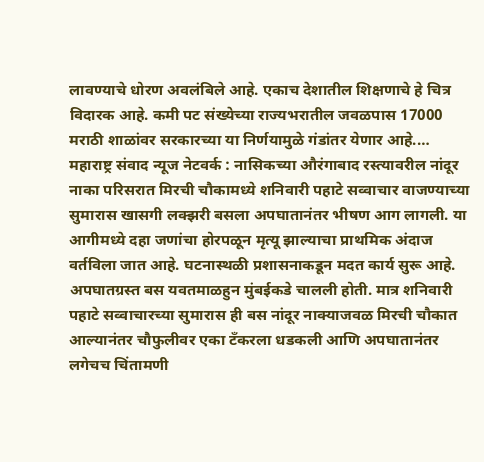लावण्याचे धोरण अवलंबिले आहे. एकाच देशातील शिक्षणाचे हे चित्र विदारक आहे. कमी पट संख्येच्या राज्यभरातील जवळपास 17000 मराठी शाळांवर सरकारच्या या निर्णयामुळे गंडांतर येणार आहे.…
महाराष्ट्र संवाद न्यूज नेटवर्क : नासिकच्या औरंगाबाद रस्त्यावरील नांदूर नाका परिसरात मिरची चौकामध्ये शनिवारी पहाटे सव्वाचार वाजण्याच्या सुमारास खासगी लक्झरी बसला अपघातानंतर भीषण आग लागली. या आगीमध्ये दहा जणांचा होरपळून मृत्यू झाल्याचा प्राथमिक अंदाज वर्तविला जात आहे. घटनास्थळी प्रशासनाकडून मदत कार्य सुरू आहे. अपघातग्रस्त बस यवतमाळहुन मुंबईकडे चालली होती. मात्र शनिवारी पहाटे सव्वाचारच्या सुमारास ही बस नांदूर नाक्याजवळ मिरची चौकात आल्यानंतर चौफुलीवर एका टँकरला धडकली आणि अपघातानंतर लगेचच चिंतामणी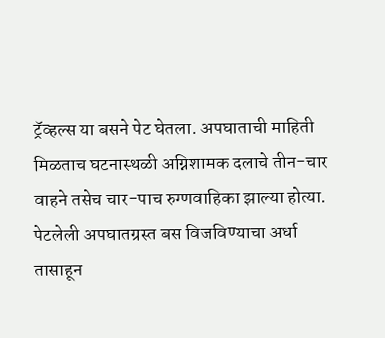ट्रॅव्हल्स या बसने पेट घेतला. अपघाताची माहिती मिळताच घटनास्थळी अग्निशामक दलाचे तीन-चार वाहने तसेच चार-पाच रुग्णवाहिका झाल्या होत्या. पेटलेली अपघातग्रस्त बस विजविण्याचा अर्धा तासाहून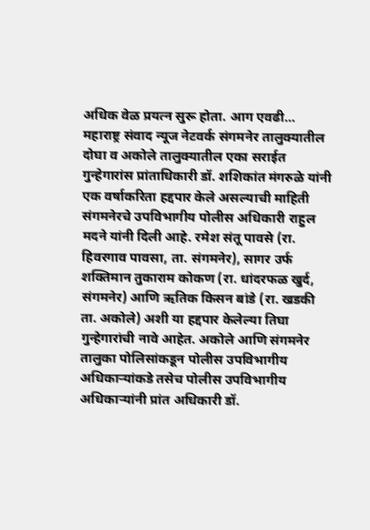अधिक वेळ प्रयत्न सुरू होता. आग एवढी…
महाराष्ट्र संवाद न्यूज नेटवर्क संगमनेर तालुक्यातील दोघा व अकोले तालुक्यातील एका सराईत गुन्हेगारांस प्रांताधिकारी डॉ. शशिकांत मंगरुळे यांनी एक वर्षाकरिता हद्दपार केले असल्याची माहिती संगमनेरचे उपविभागीय पोलीस अधिकारी राहुल मदने यांनी दिली आहे. रमेश संतू पावसे (रा. हिवरगाव पावसा, ता. संगमनेर), सागर उर्फ शक्तिमान तुकाराम कोकण (रा. धांदरफळ खुर्द, संगमनेर) आणि ऋतिक किसन बांडे (रा. खडकी ता. अकोले) अशी या हद्दपार केलेल्या तिघा गुन्हेगारांची नावे आहेत. अकोले आणि संगमनेर तालुका पोलिसांकडून पोलीस उपविभागीय अधिकाऱ्यांकडे तसेच पोलीस उपविभागीय अधिकाऱ्यांनी प्रांत अधिकारी डॉ.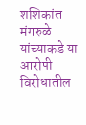शशिकांत मंगरुळे यांच्याकडे या आरोपी विरोधातील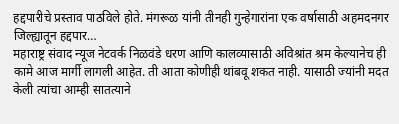हद्दपारीचे प्रस्ताव पाठविले होते. मंगरूळ यांनी तीनही गुन्हेगारांना एक वर्षासाठी अहमदनगर जिल्ह्यातून हद्दपार…
महाराष्ट्र संवाद न्यूज नेटवर्क निळवंडे धरण आणि कालव्यासाठी अविश्रांत श्रम केल्यानेच ही कामे आज मार्गी लागली आहेत. ती आता कोणीही थांबवू शकत नाही. यासाठी ज्यांनी मदत केली त्यांचा आम्ही सातत्याने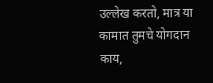उल्लेख करतो, मात्र या कामात तुमचे योगदान काय,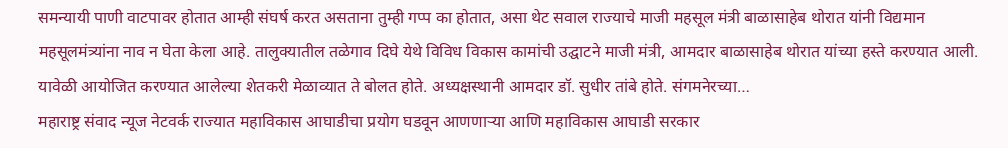समन्यायी पाणी वाटपावर होतात आम्ही संघर्ष करत असताना तुम्ही गप्प का होतात, असा थेट सवाल राज्याचे माजी महसूल मंत्री बाळासाहेब थोरात यांनी विद्यमान महसूलमंत्र्यांना नाव न घेता केला आहे. तालुक्यातील तळेगाव दिघे येथे विविध विकास कामांची उद्घाटने माजी मंत्री, आमदार बाळासाहेब थोरात यांच्या हस्ते करण्यात आली. यावेळी आयोजित करण्यात आलेल्या शेतकरी मेळाव्यात ते बोलत होते. अध्यक्षस्थानी आमदार डॉ. सुधीर तांबे होते. संगमनेरच्या…
महाराष्ट्र संवाद न्यूज नेटवर्क राज्यात महाविकास आघाडीचा प्रयोग घडवून आणणाऱ्या आणि महाविकास आघाडी सरकार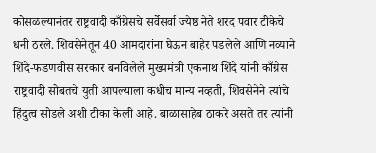कोसळल्यानंतर राष्ट्रवादी काँग्रेसचे सर्वेसर्वा ज्येष्ठ नेते शरद पवार टीकेचे धनी ठरले. शिवसेनेतून 40 आमदारांना घेऊन बाहेर पडलेले आणि नव्याने शिंदे-फडणवीस सरकार बनविलेले मुख्यमंत्री एकनाथ शिंदे यांनी काँग्रेस राष्ट्रवादी सोबतचे युती आपल्याला कधीच मान्य नव्हती, शिवसेनेने त्यांचे हिंदुत्व सोडले अशी टीका केली आहे. बाळासाहेब ठाकरे असते तर त्यांनी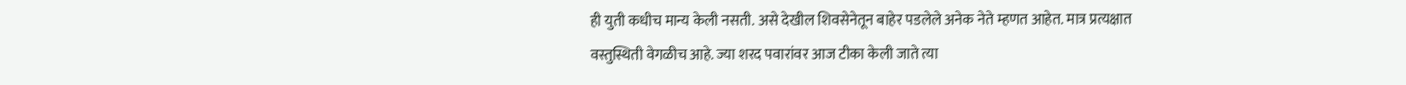ही युती कधीच मान्य केली नसती. असे देखील शिवसेनेतून बाहेर पडलेले अनेक नेते म्हणत आहेत. मात्र प्रत्यक्षात वस्तुस्थिती वेगळीच आहे. ज्या शरद पवारांवर आज टीका केली जाते त्या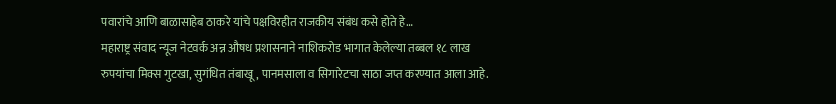पवारांचे आणि बाळासाहेब ठाकरे यांचे पक्षविरहीत राजकीय संबंध कसे होते हे…
महाराष्ट्र संवाद न्यूज नेटवर्क अन्न औषध प्रशासनाने नाशिकरोड भागात केलेल्या तब्बल १८ लाख रुपयांचा मिक्स गुटखा, सुगंधित तंबाखू, पानमसाला व सिगारेटचा साठा जप्त करण्यात आला आहे.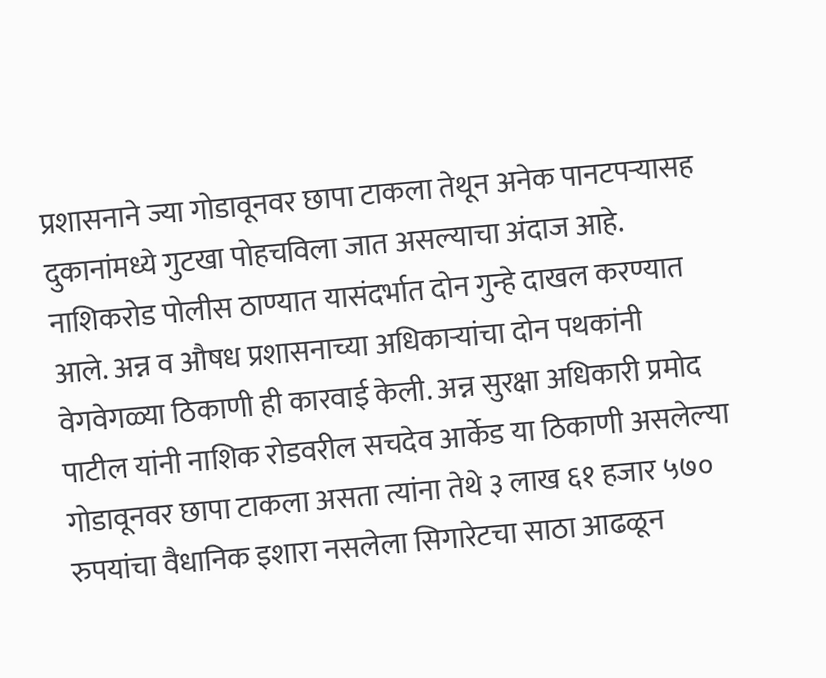प्रशासनाने ज्या गोडावूनवर छापा टाकला तेथून अनेक पानटपऱ्यासह दुकानांमध्ये गुटखा पोहचविला जात असल्याचा अंदाज आहे. नाशिकरोड पोलीस ठाण्यात यासंदर्भात दोन गुन्हे दाखल करण्यात आले. अन्न व औषध प्रशासनाच्या अधिकाऱ्यांचा दोन पथकांनी वेगवेगळ्या ठिकाणी ही कारवाई केली. अन्न सुरक्षा अधिकारी प्रमोद पाटील यांनी नाशिक रोडवरील सचदेव आर्केड या ठिकाणी असलेल्या गोडावूनवर छापा टाकला असता त्यांना तेथे ३ लाख ६१ हजार ५७० रुपयांचा वैधानिक इशारा नसलेला सिगारेटचा साठा आढळून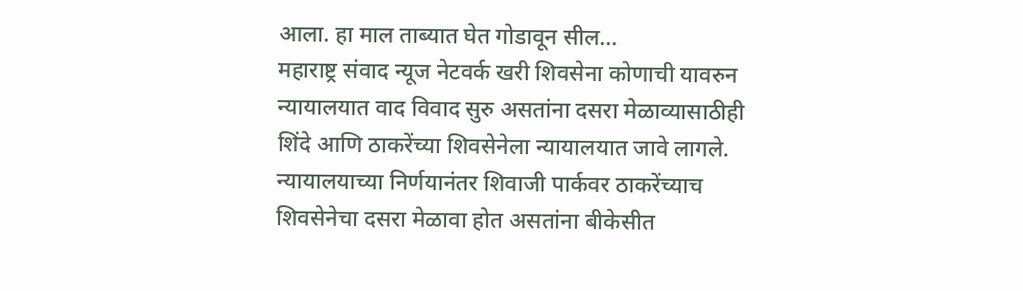आला. हा माल ताब्यात घेत गोडावून सील…
महाराष्ट्र संवाद न्यूज नेटवर्क खरी शिवसेना कोणाची यावरुन न्यायालयात वाद विवाद सुरु असतांना दसरा मेळाव्यासाठीही शिंदे आणि ठाकरेंच्या शिवसेनेला न्यायालयात जावे लागले. न्यायालयाच्या निर्णयानंतर शिवाजी पार्कवर ठाकरेंच्याच शिवसेनेचा दसरा मेळावा होत असतांना बीकेसीत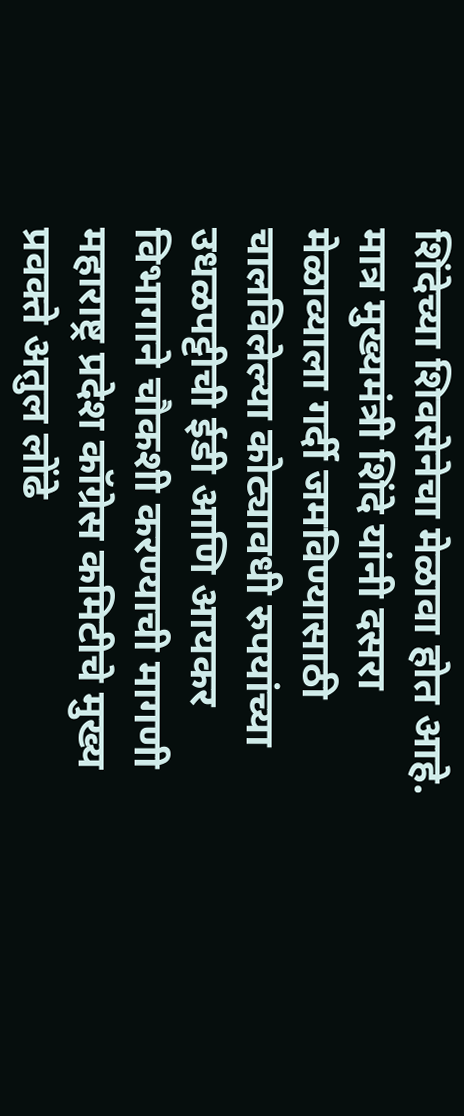शिंदेच्या शिवसेनेचा मेळावा होत आहे. मात्र मुख्यमंत्री शिंदे यांनी दसरा मेळाव्याला गर्दी जमविण्यासाठी चालविलेल्या कोट्यावधी रुपयांच्या उधळपट्टीची ईडी आणि आयकर विभागाने चौकशी करण्याची मागणी महाराष्ट्र प्रदेश कॉग्रेस कमिटीचे मुख्य प्रवक्ते अतुल लोंढे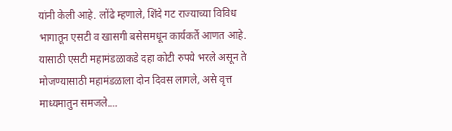यांनी केली आहे. लोंढे म्हणाले, शिंदे गट राज्याच्या विविध भागातून एसटी व खासगी बसेसमधून कार्यकर्ते आणत आहे. यासाठी एसटी महामंडळाकडे दहा कोटी रुपये भरले असून ते मोजण्यासाठी महामंडळाला दोन दिवस लागले, असे वृत्त माध्यमातुन समजले.…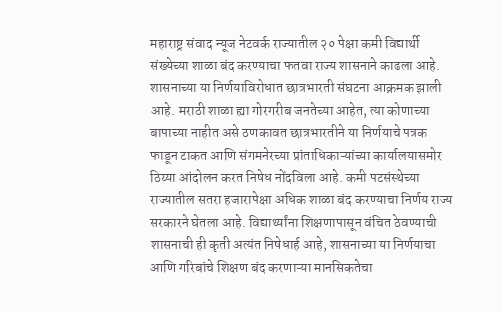महाराष्ट्र संवाद न्यूज नेटवर्क राज्यातील २० पेक्षा कमी विद्यार्थी संख्येच्या शाळा बंद करण्याचा फतवा राज्य शासनाने काढला आहे. शासनाच्या या निर्णयाविरोधात छात्रभारती संघटना आक्रमक झाली आहे. मराठी शाळा ह्या गोरगरीब जनतेच्या आहेत, त्या कोणाच्या बापाच्या नाहीत असे ठणकावत छात्रभारतीने या निर्णयाचे पत्रक फाडून टाकत आणि संगमनेरच्या प्रांताधिकाऱ्यांच्या कार्यालयासमोर ठिय्या आंदोलन करत निषेध नोंदविला आहे. कमी पटसंस्थेच्या राज्यातील सतरा हजारापेक्षा अधिक शाळा बंद करण्याचा निर्णय राज्य सरकारने घेतला आहे. विद्यार्थ्यांना शिक्षणापासून वंचित ठेवण्याची शासनाची ही कृती अत्यंत निषेधार्ह आहे, शासनाच्या या निर्णयाचा आणि गरिबांचे शिक्षण बंद करणाऱ्या मानसिकतेचा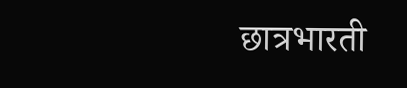छात्रभारती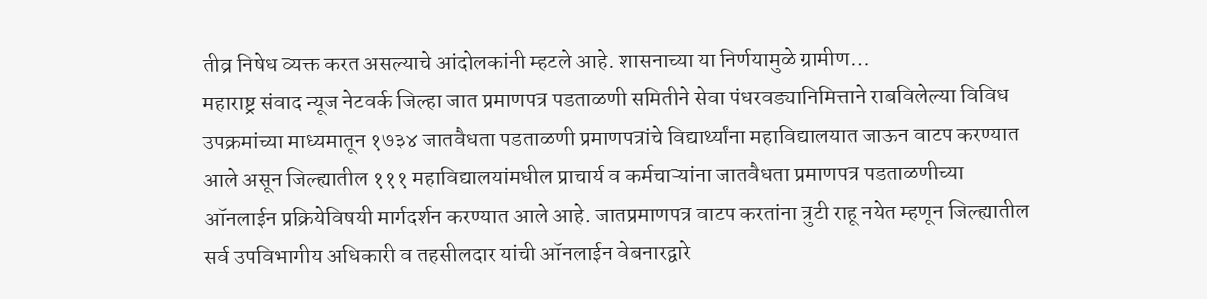तीव्र निषेध व्यक्त करत असल्याचे आंदोलकांनी म्हटले आहे. शासनाच्या या निर्णयामुळे ग्रामीण…
महाराष्ट्र संवाद न्यूज नेटवर्क जिल्हा जात प्रमाणपत्र पडताळणी समितीने सेवा पंधरवड्यानिमित्ताने राबविलेल्या विविध उपक्रमांच्या माध्यमातून १७३४ जातवैधता पडताळणी प्रमाणपत्रांचे विद्यार्थ्यांना महाविद्यालयात जाऊन वाटप करण्यात आले असून जिल्ह्यातील १११ महाविद्यालयांमधील प्राचार्य व कर्मचाऱ्यांना जातवैधता प्रमाणपत्र पडताळणीच्या ऑनलाईन प्रक्रियेविषयी मार्गदर्शन करण्यात आले आहे. जातप्रमाणपत्र वाटप करतांना त्रुटी राहू नयेत म्हणून जिल्ह्यातील सर्व उपविभागीय अधिकारी व तहसीलदार यांची ऑनलाईन वेबनारद्वारे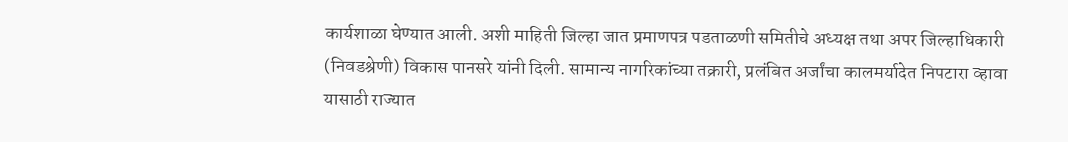कार्यशाळा घेण्यात आली. अशी माहिती जिल्हा जात प्रमाणपत्र पडताळणी समितीचे अध्यक्ष तथा अपर जिल्हाधिकारी (निवडश्रेणी) विकास पानसरे यांनी दिली. सामान्य नागरिकांच्या तक्रारी, प्रलंबित अर्जांचा कालमर्यादेत निपटारा व्हावा यासाठी राज्यात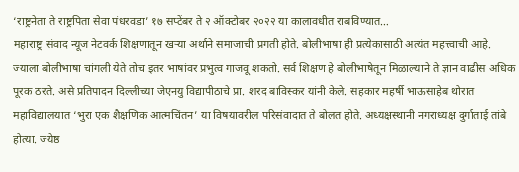‘राष्ट्रनेता ते राष्ट्रपिता सेवा पंधरवडा’ १७ सप्टेंबर ते २ ऑक्टोबर २०२२ या कालावधीत राबविण्यात…
महाराष्ट्र संवाद न्यूज नेटवर्क शिक्षणातून खऱ्या अर्थाने समाजाची प्रगती होते. बोलीभाषा ही प्रत्येकासाठी अत्यंत महत्त्वाची आहे. ज्याला बोलीभाषा चांगली येते तोच इतर भाषांवर प्रभुत्व गाजवू शकतो. सर्व शिक्षण हे बोलीभाषेतून मिळाल्याने ते ज्ञान वाढीस अधिक पूरक ठरते. असे प्रतिपादन दिल्लीच्या जेएनयु विद्यापीठाचे प्रा. शरद बाविस्कर यांनी केले. सहकार महर्षी भाऊसाहेब थोरात महाविद्यालयात ‘भुरा एक शैक्षणिक आत्मचिंतन’ या विषयावरील परिसंवादात ते बोलत होते. अध्यक्षस्थानी नगराध्यक्ष दुर्गाताई तांबे होत्या. ज्येष्ठ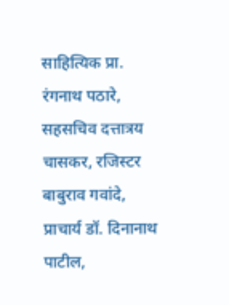साहित्यिक प्रा. रंगनाथ पठारे, सहसचिव दत्तात्रय चासकर, रजिस्टर बाबुराव गवांदे, प्राचार्य डॉ. दिनानाथ पाटील,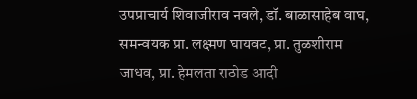उपप्राचार्य शिवाजीराव नवले, डॉ. बाळासाहेब वाघ, समन्वयक प्रा. लक्ष्मण घायवट, प्रा. तुळशीराम जाधव, प्रा. हेमलता राठोड आदी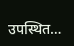उपस्थित…